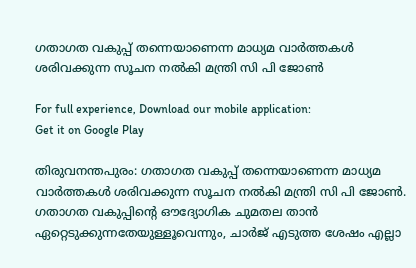ഗതാഗത വകുപ്പ് തന്നെയാണെന്ന മാധ്യമ വാർത്തകൾ ശരിവക്കുന്ന സൂചന നൽകി മന്ത്രി സി പി ജോൺ

For full experience, Download our mobile application:
Get it on Google Play

തിരുവനന്തപുരം: ഗതാഗത വകുപ്പ് തന്നെയാണെന്ന മാധ്യമ വാർത്തകൾ ശരിവക്കുന്ന സൂചന നൽകി മന്ത്രി സി പി ജോൺ. ഗതാഗത വകുപ്പിന്റെ ഔദ്യോഗിക ചുമതല താൻ ഏറ്റെടുക്കുന്നതേയുള്ളൂവെന്നും, ചാർജ് എടുത്ത ശേഷം എല്ലാ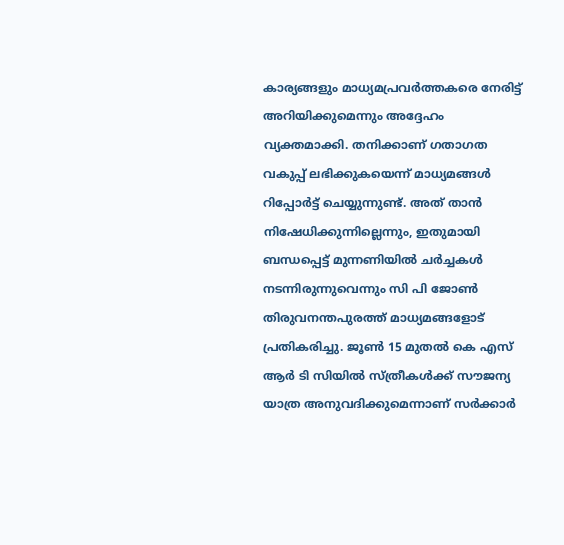കാര്യങ്ങളും മാധ്യമപ്രവർത്തകരെ നേരിട്ട് അറിയിക്കുമെന്നും അദ്ദേഹം വ്യക്തമാക്കി. തനിക്കാണ് ഗതാഗത വകുപ്പ് ലഭിക്കുകയെന്ന് മാധ്യമങ്ങൾ റിപ്പോർട്ട് ചെയ്യുന്നുണ്ട്. അത് താൻ നിഷേധിക്കുന്നില്ലെന്നും, ഇതുമായി ബന്ധപ്പെട്ട് മുന്നണിയിൽ ചർച്ചകൾ നടന്നിരുന്നുവെന്നും സി പി ജോൺ തിരുവനന്തപുരത്ത് മാധ്യമങ്ങളോട് പ്രതികരിച്ചു. ജൂൺ 15 മുതൽ കെ എസ് ആർ ടി സിയിൽ സ്ത്രീകൾക്ക് സൗജന്യ യാത്ര അനുവദിക്കുമെന്നാണ് സർക്കാർ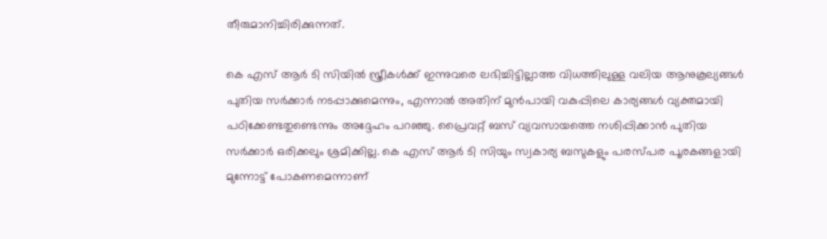തീരുമാനിച്ചിരിക്കുന്നത്.

കെ എസ് ആർ ടി സിയിൽ സ്ത്രീകൾക്ക് ഇന്നുവരെ ലഭിച്ചിട്ടില്ലാത്ത വിധത്തിലുള്ള വലിയ ആനുകൂല്യങ്ങൾ പുതിയ സർക്കാർ നടപ്പാക്കുമെന്നും, എന്നാൽ അതിന് മുൻപായി വകുപ്പിലെ കാര്യങ്ങൾ വ്യക്തമായി പഠിക്കേണ്ടതുണ്ടെന്നും അദ്ദേഹം പറഞ്ഞു. പ്രൈവറ്റ് ബസ് വ്യവസായത്തെ നശിപ്പിക്കാൻ പുതിയ സർക്കാർ ഒരിക്കലും ശ്രമിക്കില്ല. കെ എസ് ആർ ടി സിയും സ്വകാര്യ ബസുകളും പരസ്പര പൂരകങ്ങളായി മുന്നോട്ട് പോകണമെന്നാണ്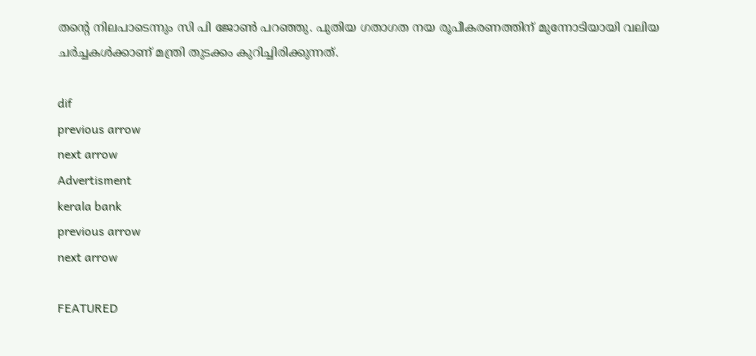തന്റെ നിലപാടെന്നും സി പി ജോൺ പറഞ്ഞു. പുതിയ ഗതാഗത നയ രൂപീകരണത്തിന് മുന്നോടിയായി വലിയ ചർച്ചകൾക്കാണ് മന്ത്രി തുടക്കം കുറിച്ചിരിക്കുന്നത്.

dif
previous arrow
next arrow
Advertisment
kerala bank
previous arrow
next arrow

FEATURED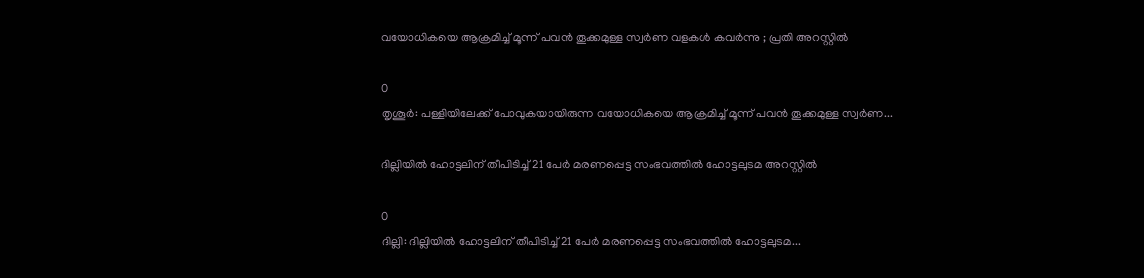വയോധികയെ ആക്രമിച്ച് മൂന്ന് പവന്‍ തൂക്കമുള്ള സ്വര്‍ണ വളകള്‍ കവര്‍ന്നു ; പ്രതി അറസ്റ്റില്‍

0
തൃശൂര്‍: പള്ളിയിലേക്ക് പോവുകയായിരുന്ന വയോധികയെ ആക്രമിച്ച് മൂന്ന് പവന്‍ തൂക്കമുള്ള സ്വര്‍ണ...

ദില്ലിയിൽ ഹോട്ടലിന് തീപിടിച്ച് 21 പേർ മരണപ്പെട്ട സംഭവത്തിൽ ഹോട്ടലുടമ അറസ്റ്റിൽ

0
ദില്ലി: ദില്ലിയിൽ ഹോട്ടലിന് തീപിടിച്ച് 21 പേർ മരണപ്പെട്ട സംഭവത്തിൽ ഹോട്ടലുടമ...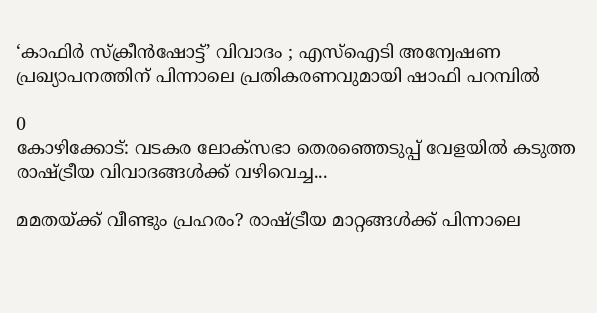‘കാഫിർ സ്ക്രീൻഷോട്ട്’ വിവാദം ; എസ്‌ഐടി അന്വേഷണ പ്രഖ്യാപനത്തിന് പിന്നാലെ പ്രതികരണവുമായി ഷാഫി പറമ്പിൽ

0
കോഴിക്കോട്: വടകര ലോക്‌സഭാ തെരഞ്ഞെടുപ്പ് വേളയിൽ കടുത്ത രാഷ്ട്രീയ വിവാദങ്ങൾക്ക് വഴിവെച്ച...

മമതയ്ക്ക് വീണ്ടും പ്രഹരം? രാഷ്ട്രീയ മാറ്റങ്ങൾക്ക് പിന്നാലെ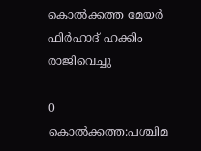കൊൽക്കത്ത മേയർ ഫിർഹാദ് ഹക്കിം രാജിവെച്ചു

0
കൊൽക്കത്ത:പശ്ചിമ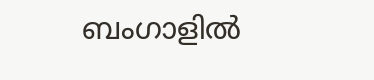ബംഗാളിൽ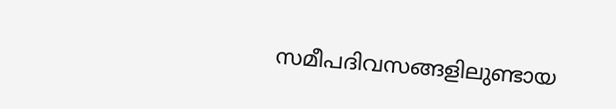സമീപദിവസങ്ങളിലുണ്ടായ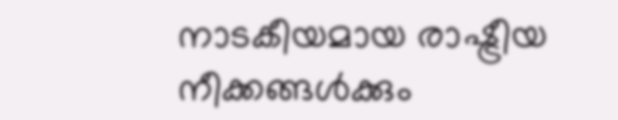നാടകീയമായ രാഷ്ട്രീയ നീക്കങ്ങൾക്കും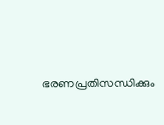ഭരണപ്രതിസന്ധിക്കും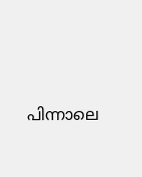പിന്നാലെ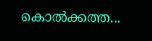കൊൽക്കത്ത...